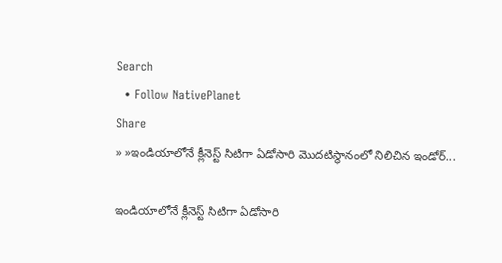Search
  • Follow NativePlanet
Share
» »ఇండియాలోనే క్లీనెస్ట్ సిటిగా ఏడోసారి మొద‌టిస్థానంలో నిలిచిన ఇండోర్‌...

ఇండియాలోనే క్లీనెస్ట్ సిటిగా ఏడోసారి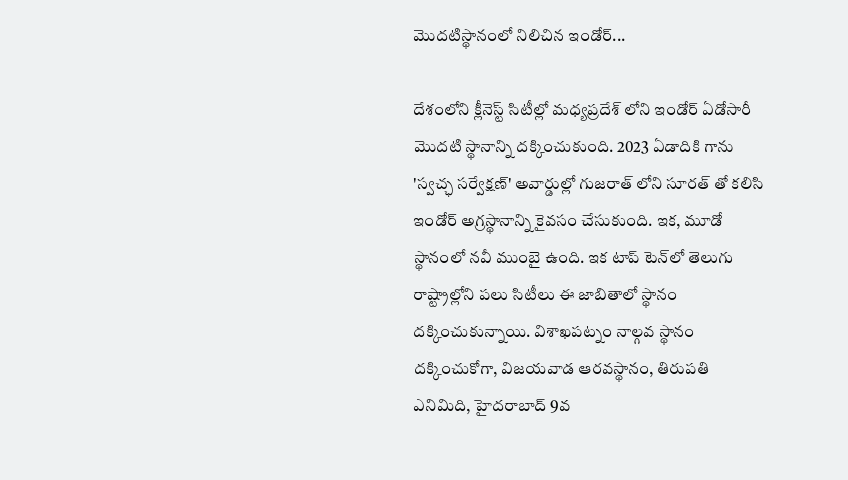మొద‌టిస్థానంలో నిలిచిన ఇండోర్‌...

దేశంలోని క్లీనెస్ట్ సిటీల్లో మధ్యప్రదేశ్ లోని ఇండోర్ ఏడోసారీ మొదటి స్థానాన్ని ద‌క్కించుకుంది. 2023 ఏడాదికి గాను 'స్వచ్ఛ సర్వేక్షణ్' అవార్డుల్లో గుజరాత్ లోని సూరత్ తో కలిసి ఇండోర్ అగ్రస్థానాన్ని కైవ‌సం చేసుకుంది. ఇక‌, మూడో స్థానంలో న‌వీ ముంబై ఉంది. ఇక టాప్ టెన్‌లో తెలుగు రాష్ట్రాల్లోని పలు సిటీలు ఈ జాబితాలో స్థానం దక్కించుకున్నాయి. విశాఖపట్నం నాల్గ‌వ స్థానం దక్కించుకోగా, విజయవాడ ఆర‌వస్థానం, తిరుపతి ఎనిమిది, హైదరాబాద్ 9వ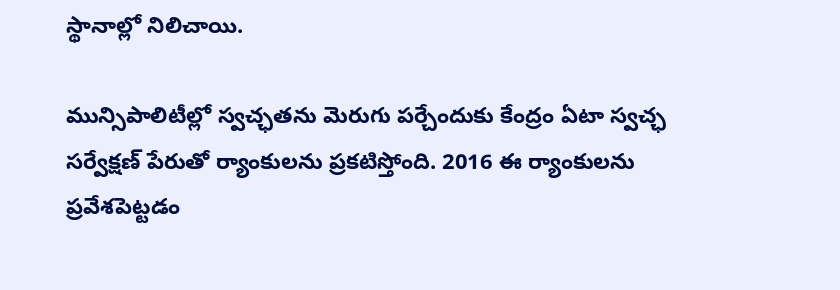స్థానాల్లో నిలిచాయి.

మున్సిపాలిటీల్లో స్వచ్ఛతను మెరుగు పర్చేందుకు కేంద్రం ఏటా స్వచ్ఛ సర్వేక్షణ్‌ పేరుతో ర్యాంకులను ప్ర‌క‌టిస్తోంది. 2016 ఈ ర్యాంకులను ప్రవేశపెట్ట‌డం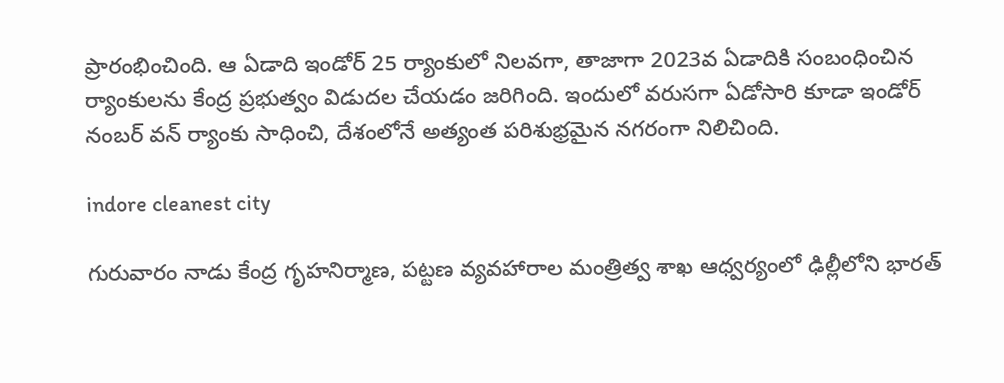ప్రారంభించింది. ఆ ఏడాది ఇండోర్‌ 25 ర్యాంకులో నిల‌వ‌గా, తాజాగా 2023వ ఏడాదికి సంబంధించిన ర్యాంకులను కేంద్ర ప్ర‌భుత్వం విడుద‌ల చేయ‌డం జ‌రిగింది. ఇందులో వరుసగా ఏడోసారి కూడా ఇండోర్‌ నంబర్‌ వన్‌ ర్యాంకు సాధించి, దేశంలోనే అత్యంత పరిశుభ్రమైన నగరంగా నిలిచింది.

indore cleanest city

గురువారం నాడు కేంద్ర గృహనిర్మాణ, పట్టణ వ్యవహారాల మంత్రిత్వ శాఖ ఆధ్వర్యంలో ఢిల్లీలోని భారత్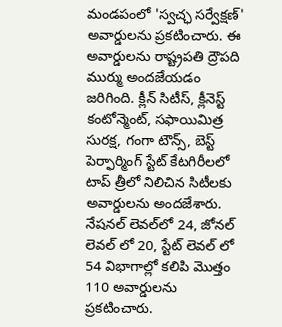మండపంలో 'స్వచ్ఛ సర్వేక్షణ్' అవార్డులను ప్ర‌క‌టించారు. ఈ అవార్డుల‌ను రాష్ట్రపతి ద్రౌపది ముర్ము అందజేయ‌డం జ‌రిగింది. క్లీన్ సిటీస్, క్లీనెస్ట్ కంటోన్మెంట్, సఫాయిమిత్ర సురక్ష, గంగా టౌన్స్, బెస్ట్ పెర్ఫార్మింగ్ స్టేట్ కేటగిరీలలో టాప్ త్రీలో నిలిచిన సిటీలకు అవార్డులను అంద‌జేశారు. నేషనల్ లెవల్‌లో 24, జోనల్ లెవల్ లో 20, స్టేట్ లెవల్ లో 54 విభాగాల్లో కలిపి మొత్తం 110 అవార్డులను ప్ర‌క‌టించారు.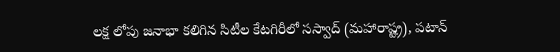లక్ష లోపు జనాభా కలిగిన సిటీల కేటగిరీలో సస్వాద్ (మహారాష్ట్ర), పటాన్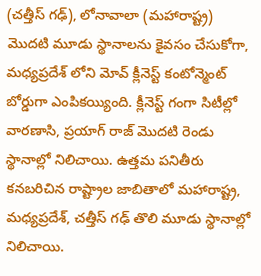(చత్తీస్ గఢ్), లోనావాలా (మహారాష్ట్ర) మొదటి మూడు స్థానాలను కైవ‌సం చేసుకోగా, మధ్యప్రదేశ్ లోని మోవ్ క్లీనెస్ట్ కంటోన్మెంట్ బోర్డుగా ఎంపిక‌య్యింది. క్లీనెస్ట్ గంగా సిటీల్లో వారణాసి, ప్రయాగ్ రాజ్ మొదటి రెండు స్థానాల్లో నిలిచాయి. ఉత్తమ పనితీరు కనబరిచిన రాష్ట్రాల జాబితాలో మహారాష్ట్ర, మధ్యప్రదేశ్, చత్తీస్ గఢ్ తొలి మూడు స్థానాల్లో నిలిచాయి.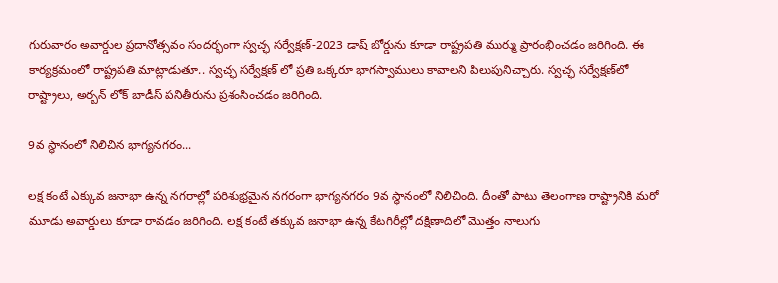గురువారం అవార్డుల ప్రదానోత్సవం సందర్భంగా స్వచ్ఛ సర్వేక్షణ్-2023 డాష్ బోర్డును కూడా రాష్ట్రపతి ముర్ము ప్రారంభించ‌డం జ‌రిగింది. ఈ కార్య‌క్ర‌మంలో రాష్ట్ర‌ప‌తి మాట్లాడుతూ.. స్వచ్ఛ సర్వేక్షణ్ లో ప్రతి ఒక్కరూ భాగస్వాములు కావాలని పిలుపునిచ్చారు. స్వచ్ఛ సర్వేక్ష‌ణ్‌లో రాష్ట్రాలు, అర్బన్ లోక్ బాడీస్ పనితీరును ప్రశంసించ‌డం జ‌రిగింది.

9వ స్థానంలో నిలిచిన భాగ్య‌న‌గ‌రం...

లక్ష కంటే ఎక్కువ జనాభా ఉన్న నగరాల్లో ప‌రిశుభ్ర‌మైన న‌గ‌రంగా భాగ్య‌నగ‌రం 9వ స్థానంలో నిలిచింది. దీంతో పాటు తెలంగాణ రాష్ట్రానికి మరో మూడు అవార్డులు కూడా రావ‌డం జ‌రిగింది. లక్ష కంటే తక్కువ జనాభా ఉన్న కేటగిరీల్లో ద‌క్షిణాదిలో మొత్తం నాలుగు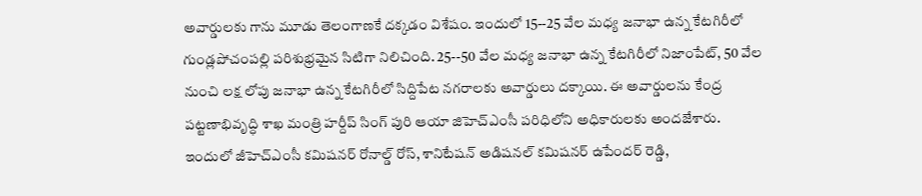అవార్డులకు గాను మూడు తెలంగాణ‌కే ద‌క్క‌డం విశేషం. ఇందులో 15--25 వేల మధ్య జనాభా ఉన్న కేటగిరీలో గుండ్లపోచంపల్లి పరిశుభ్ర‌మైన సిటిగా నిలిచింది. 25--50 వేల మధ్య జనాభా ఉన్న కేటగిరీలో నిజాంపేట్, 50 వేల నుంచి లక్ష లోపు జనాభా ఉన్న కేటగిరీలో సిద్దిపేట న‌గ‌రాల‌కు అవార్డులు ద‌క్కాయి. ఈ అవార్డుల‌ను కేంద్ర పట్టణాభివృద్ధి శాఖ మంత్రి హర్దీప్ సింగ్ పురి ఆయా జిహెచ్ఎంసీ ప‌రిధిలోని అధికారుల‌కు అంద‌జేశారు. ఇందులో జీహెచ్ఎంసీ కమిషనర్ రోనాల్డ్ రోస్, శానిటేషన్ అడిషనల్ కమిషనర్ ఉపేందర్ రెడ్డి,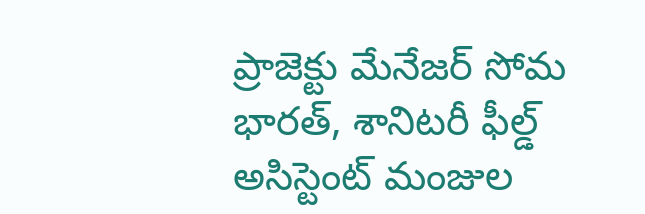ప్రాజెక్టు మేనేజర్ సోమ భారత్, శానిటరీ ఫీల్డ్ అసిస్టెంట్ మంజుల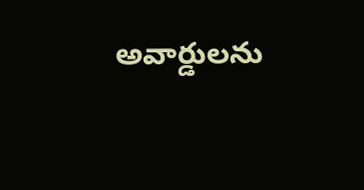అవార్డుల‌ను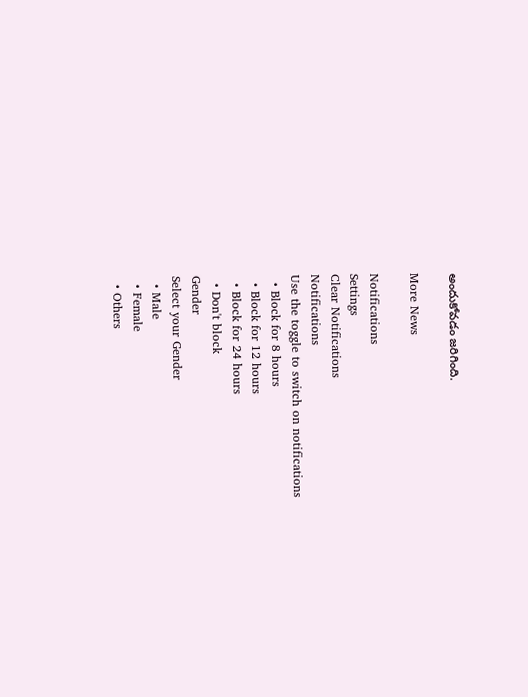అందుకోవ‌డం జ‌రిగింది.

More News

Notifications
Settings
Clear Notifications
Notifications
Use the toggle to switch on notifications
  • Block for 8 hours
  • Block for 12 hours
  • Block for 24 hours
  • Don't block
Gender
Select your Gender
  • Male
  • Female
  • Others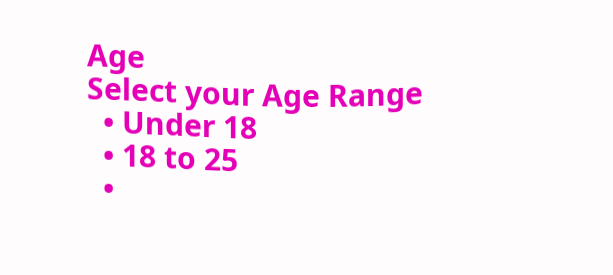Age
Select your Age Range
  • Under 18
  • 18 to 25
  •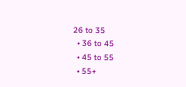26 to 35
  • 36 to 45
  • 45 to 55
  • 55+